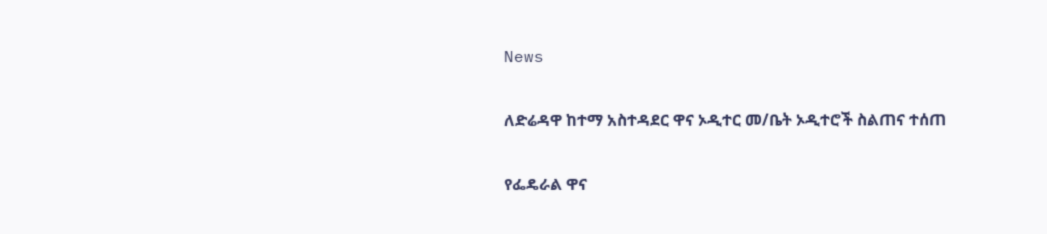News

ለድሬዳዋ ከተማ አስተዳደር ዋና ኦዲተር መ/ቤት ኦዲተሮች ስልጠና ተሰጠ

የፌዴራል ዋና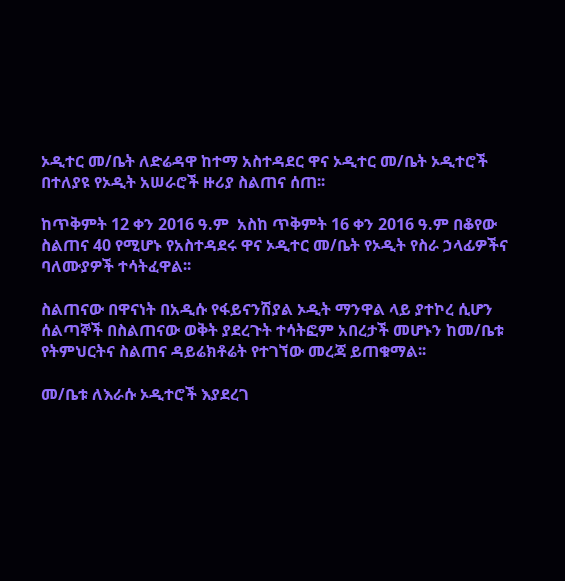ኦዲተር መ/ቤት ለድሬዳዋ ከተማ አስተዳደር ዋና ኦዲተር መ/ቤት ኦዲተሮች በተለያዩ የኦዲት አሠራሮች ዙሪያ ስልጠና ሰጠ፡፡

ከጥቅምት 12 ቀን 2016 ዓ.ም  አስከ ጥቅምት 16 ቀን 2016 ዓ.ም በቆየው ስልጠና 40 የሚሆኑ የአስተዳደሩ ዋና ኦዲተር መ/ቤት የኦዲት የስራ ኃላፊዎችና ባለሙያዎች ተሳትፈዋል፡፡

ስልጠናው በዋናነት በአዲሱ የፋይናንሽያል ኦዲት ማንዋል ላይ ያተኮረ ሲሆን ሰልጣኞች በስልጠናው ወቅት ያደረጉት ተሳትፎም አበረታች መሆኑን ከመ/ቤቱ የትምህርትና ስልጠና ዳይሬክቶሬት የተገኘው መረጃ ይጠቁማል፡፡

መ/ቤቱ ለእራሱ ኦዲተሮች እያደረገ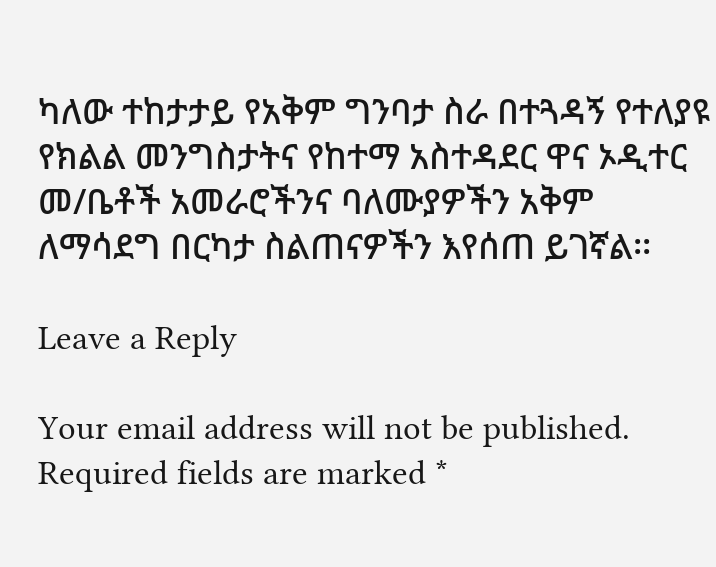ካለው ተከታታይ የአቅም ግንባታ ስራ በተጓዳኝ የተለያዩ የክልል መንግስታትና የከተማ አስተዳደር ዋና ኦዲተር መ/ቤቶች አመራሮችንና ባለሙያዎችን አቅም ለማሳደግ በርካታ ስልጠናዎችን እየሰጠ ይገኛል፡፡

Leave a Reply

Your email address will not be published. Required fields are marked *